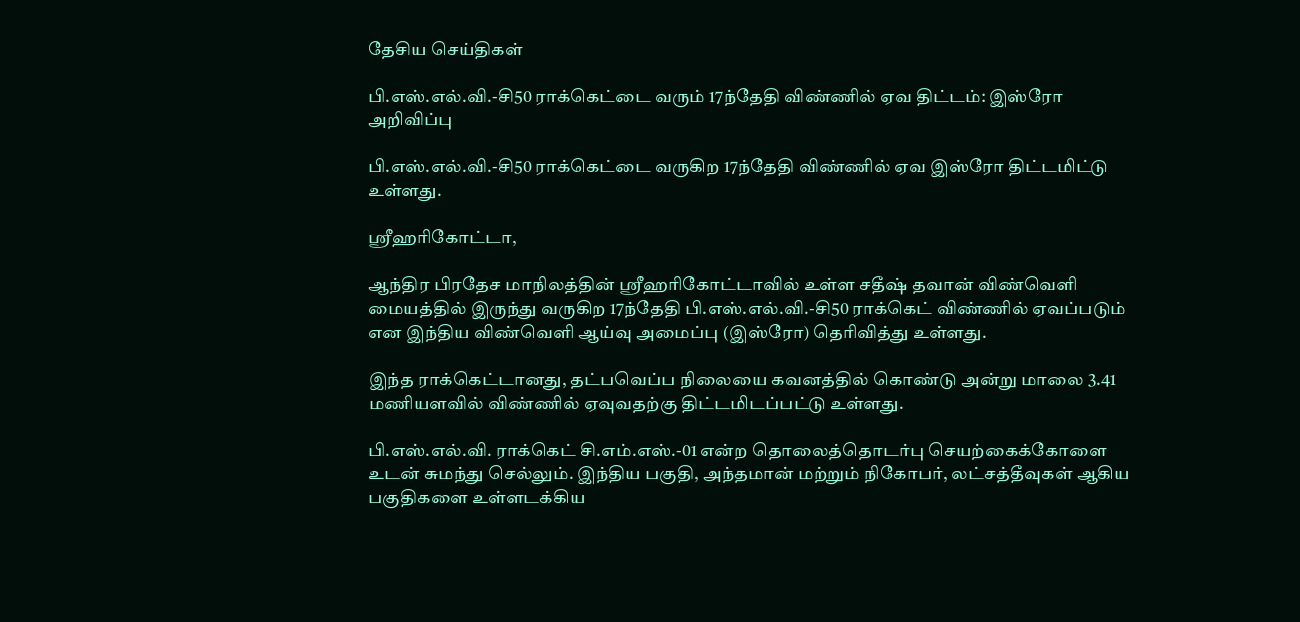தேசிய செய்திகள்

பி.எஸ்.எல்.வி.-சி50 ராக்கெட்டை வரும் 17ந்தேதி விண்ணில் ஏவ திட்டம்: இஸ்ரோ அறிவிப்பு

பி.எஸ்.எல்.வி.-சி50 ராக்கெட்டை வருகிற 17ந்தேதி விண்ணில் ஏவ இஸ்ரோ திட்டமிட்டு உள்ளது.

ஸ்ரீஹரிகோட்டா,

ஆந்திர பிரதேச மாநிலத்தின் ஸ்ரீஹரிகோட்டாவில் உள்ள சதீஷ் தவான் விண்வெளி மையத்தில் இருந்து வருகிற 17ந்தேதி பி.எஸ்.எல்.வி.-சி50 ராக்கெட் விண்ணில் ஏவப்படும் என இந்திய விண்வெளி ஆய்வு அமைப்பு (இஸ்ரோ) தெரிவித்து உள்ளது.

இந்த ராக்கெட்டானது, தட்பவெப்ப நிலையை கவனத்தில் கொண்டு அன்று மாலை 3.41 மணியளவில் விண்ணில் ஏவுவதற்கு திட்டமிடப்பட்டு உள்ளது.

பி.எஸ்.எல்.வி. ராக்கெட் சி.எம்.எஸ்.-01 என்ற தொலைத்தொடர்பு செயற்கைக்கோளை உடன் சுமந்து செல்லும். இந்திய பகுதி, அந்தமான் மற்றும் நிகோபர், லட்சத்தீவுகள் ஆகிய பகுதிகளை உள்ளடக்கிய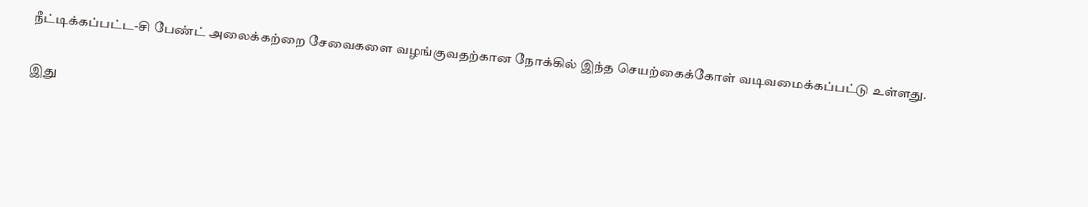நீட்டிக்கப்பட்ட-சி பேண்ட் அலைக்கற்றை சேவைகளை வழங்குவதற்கான நோக்கில் இந்த செயற்கைக்கோள் வடிவமைக்கப்பட்டு உள்ளது.

இது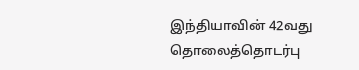இந்தியாவின் 42வது தொலைத்தொடர்பு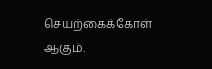செயற்கைக்கோள் ஆகும்.